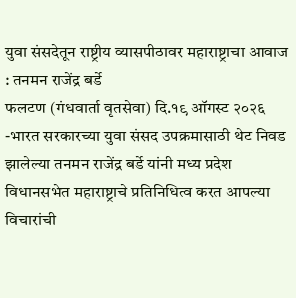युवा संसदेतून राष्ट्रीय व्यासपीठावर महाराष्ट्राचा आवाज : तनमन राजेंद्र बर्डे
फलटण (गंधवार्ता वृतसेवा) दि.१९ ऑगस्ट २०२६ -भारत सरकारच्या युवा संसद उपक्रमासाठी थेट निवड झालेल्या तनमन राजेंद्र बर्डे यांनी मध्य प्रदेश विधानसभेत महाराष्ट्राचे प्रतिनिधित्व करत आपल्या विचारांची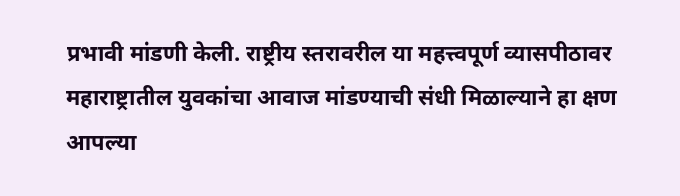प्रभावी मांडणी केली. राष्ट्रीय स्तरावरील या महत्त्वपूर्ण व्यासपीठावर महाराष्ट्रातील युवकांचा आवाज मांडण्याची संधी मिळाल्याने हा क्षण आपल्या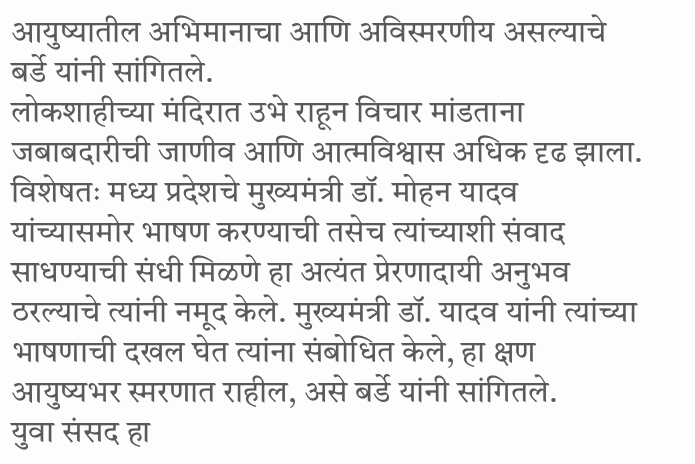आयुष्यातील अभिमानाचा आणि अविस्मरणीय असल्याचे बर्डे यांनी सांगितले.
लोकशाहीच्या मंदिरात उभे राहून विचार मांडताना जबाबदारीची जाणीव आणि आत्मविश्वास अधिक दृढ झाला. विशेषतः मध्य प्रदेशचे मुख्यमंत्री डॉ. मोहन यादव यांच्यासमोर भाषण करण्याची तसेच त्यांच्याशी संवाद साधण्याची संधी मिळणे हा अत्यंत प्रेरणादायी अनुभव ठरल्याचे त्यांनी नमूद केले. मुख्यमंत्री डॉ. यादव यांनी त्यांच्या भाषणाची दखल घेत त्यांना संबोधित केले, हा क्षण आयुष्यभर स्मरणात राहील, असे बर्डे यांनी सांगितले.
युवा संसद हा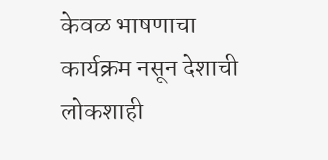केवळ भाषणाचा कार्यक्रम नसून देशाची लोकशाही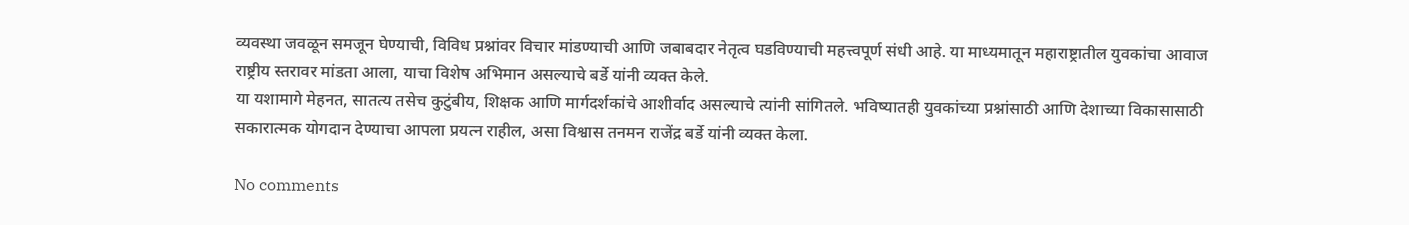व्यवस्था जवळून समजून घेण्याची, विविध प्रश्नांवर विचार मांडण्याची आणि जबाबदार नेतृत्व घडविण्याची महत्त्वपूर्ण संधी आहे. या माध्यमातून महाराष्ट्रातील युवकांचा आवाज राष्ट्रीय स्तरावर मांडता आला, याचा विशेष अभिमान असल्याचे बर्डे यांनी व्यक्त केले.
या यशामागे मेहनत, सातत्य तसेच कुटुंबीय, शिक्षक आणि मार्गदर्शकांचे आशीर्वाद असल्याचे त्यांनी सांगितले. भविष्यातही युवकांच्या प्रश्नांसाठी आणि देशाच्या विकासासाठी सकारात्मक योगदान देण्याचा आपला प्रयत्न राहील, असा विश्वास तनमन राजेंद्र बर्डे यांनी व्यक्त केला.

No comments